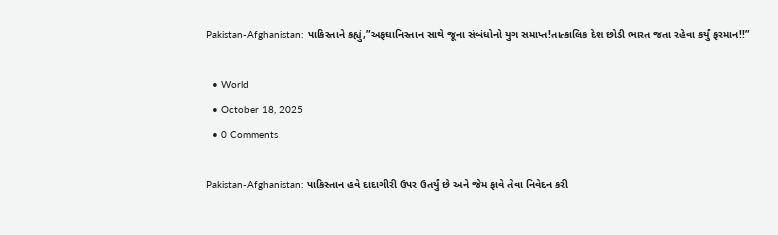Pakistan-Afghanistan: પાકિસ્તાને કહ્યું,”અફઘાનિસ્તાન સાથે જૂના સંબંધોનો યુગ સમાપ્ત!તાત્કાલિક દેશ છોડી ભારત જતા રહેવા કર્યું ફરમાન!!”

  • World
  • October 18, 2025
  • 0 Comments

Pakistan-Afghanistan: પાકિસ્તાન હવે દાદાગીરી ઉપર ઉતર્યું છે અને જેમ ફાવે તેવા નિવેદન કરી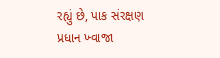રહ્યું છે, પાક સંરક્ષણ પ્રધાન ખ્વાજા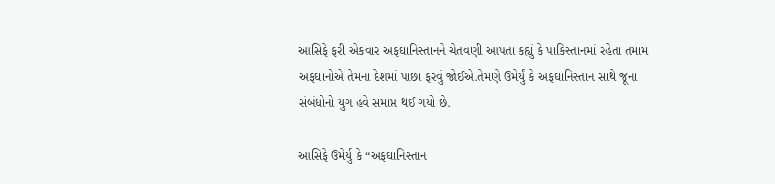આસિફે ફરી એકવાર અફઘાનિસ્તાનને ચેતવણી આપતા કહ્યું કે પાકિસ્તાનમાં રહેતા તમામ અફઘાનોએ તેમના દેશમાં પાછા ફરવું જોઈએ.તેમણે ઉમેર્યું કે અફઘાનિસ્તાન સાથે જૂના સંબંધોનો યુગ હવે સમાપ્ત થઈ ગયો છે.

આસિફે ઉમેર્યુ કે “અફઘાનિસ્તાન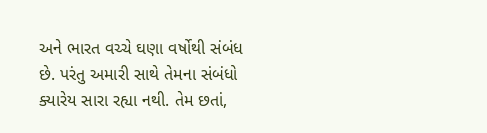અને ભારત વચ્ચે ઘણા વર્ષોથી સંબંધ છે. પરંતુ અમારી સાથે તેમના સંબંધો ક્યારેય સારા રહ્યા નથી. તેમ છતાં,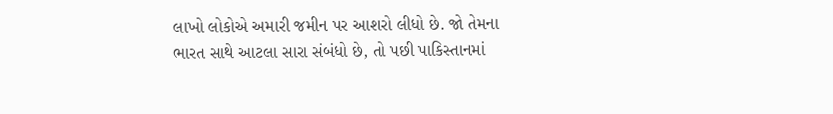લાખો લોકોએ અમારી જમીન પર આશરો લીધો છે. જો તેમના ભારત સાથે આટલા સારા સંબંધો છે, તો પછી પાકિસ્તાનમાં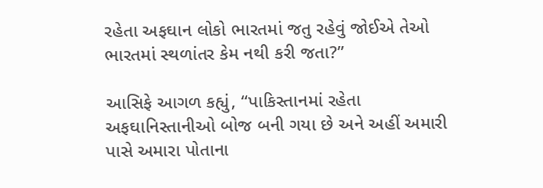રહેતા અફઘાન લોકો ભારતમાં જતુ રહેવું જોઈએ તેઓ ભારતમાં સ્થળાંતર કેમ નથી કરી જતા?”

આસિફે આગળ કહ્યું, “પાકિસ્તાનમાં રહેતા અફઘાનિસ્તાનીઓ બોજ બની ગયા છે અને અહીં અમારી પાસે અમારા પોતાના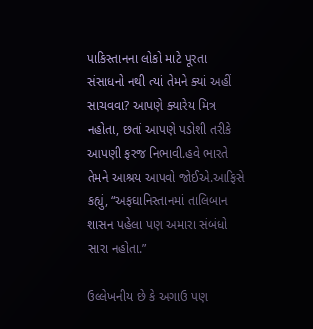પાકિસ્તાનના લોકો માટે પૂરતા સંસાધનો નથી ત્યાં તેમને ક્યાં અહીં સાચવવા? આપણે ક્યારેય મિત્ર નહોતા, છતાં આપણે પડોશી તરીકે આપણી ફરજ નિભાવી.હવે ભારતે તેમને આશ્રય આપવો જોઈએ.આફિસે કહ્યું, “અફઘાનિસ્તાનમાં તાલિબાન શાસન પહેલા પણ અમારા સંબંધો સારા નહોતા.”

ઉલ્લેખનીય છે કે અગાઉ પણ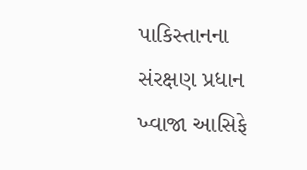પાકિસ્તાનના સંરક્ષણ પ્રધાન ખ્વાજા આસિફે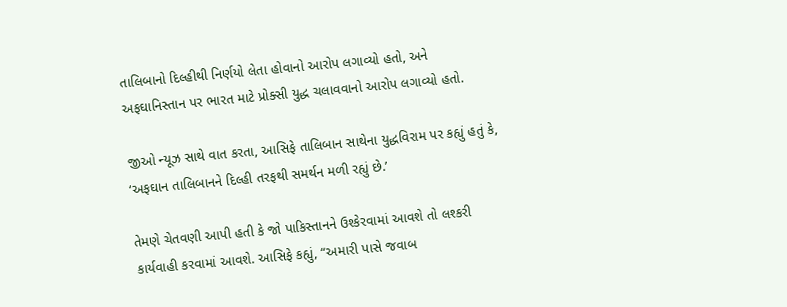તાલિબાનો દિલ્હીથી નિર્ણયો લેતા હોવાનો આરોપ લગાવ્યો હતો, અને અફઘાનિસ્તાન પર ભારત માટે પ્રોક્સી યુદ્ધ ચલાવવાનો આરોપ લગાવ્યો હતો.

જીઓ ન્યૂઝ સાથે વાત કરતા, આસિફે તાલિબાન સાથેના યુદ્ધવિરામ પર કહ્યું હતું કે, ‘અફઘાન તાલિબાનને દિલ્હી તરફથી સમર્થન મળી રહ્યું છે.’

તેમણે ચેતવણી આપી હતી કે જો પાકિસ્તાનને ઉશ્કેરવામાં આવશે તો લશ્કરી કાર્યવાહી કરવામાં આવશે. આસિફે કહ્યું, “અમારી પાસે જવાબ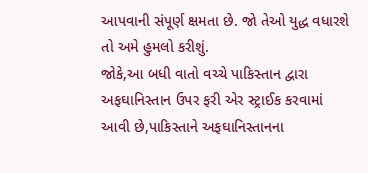આપવાની સંપૂર્ણ ક્ષમતા છે. જો તેઓ યુદ્ધ વધારશે તો અમે હુમલો કરીશું.
જોકે,આ બધી વાતો વચ્ચે પાકિસ્તાન દ્વારા અફઘાનિસ્તાન ઉપર ફરી એર સ્ટ્રાઈક કરવામાં આવી છે,પાકિસ્તાને અફઘાનિસ્તાનના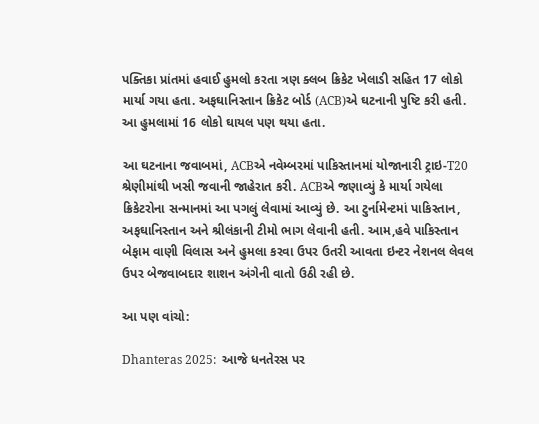પક્તિકા પ્રાંતમાં હવાઈ હુમલો કરતા ત્રણ ક્લબ ક્રિકેટ ખેલાડી સહિત 17 લોકો માર્યા ગયા હતા. અફઘાનિસ્તાન ક્રિકેટ બોર્ડ (ACB)એ ઘટનાની પુષ્ટિ કરી હતી. આ હુમલામાં 16 લોકો ઘાયલ પણ થયા હતા.

આ ઘટનાના જવાબમાં, ACBએ નવેમ્બરમાં પાકિસ્તાનમાં યોજાનારી ટ્રાઇ-T20 શ્રેણીમાંથી ખસી જવાની જાહેરાત કરી. ACBએ જણાવ્યું કે માર્યા ગયેલા ક્રિકેટરોના સન્માનમાં આ પગલું લેવામાં આવ્યું છે. આ ટુર્નામેન્ટમાં પાકિસ્તાન, અફઘાનિસ્તાન અને શ્રીલંકાની ટીમો ભાગ લેવાની હતી. આમ,હવે પાકિસ્તાન બેફામ વાણી વિલાસ અને હુમલા કરવા ઉપર ઉતરી આવતા ઇન્ટર નેશનલ લેવલ ઉપર બેજવાબદાર શાશન અંગેની વાતો ઉઠી રહી છે.

આ પણ વાંચો:

Dhanteras 2025:  આજે ધનતેરસ પર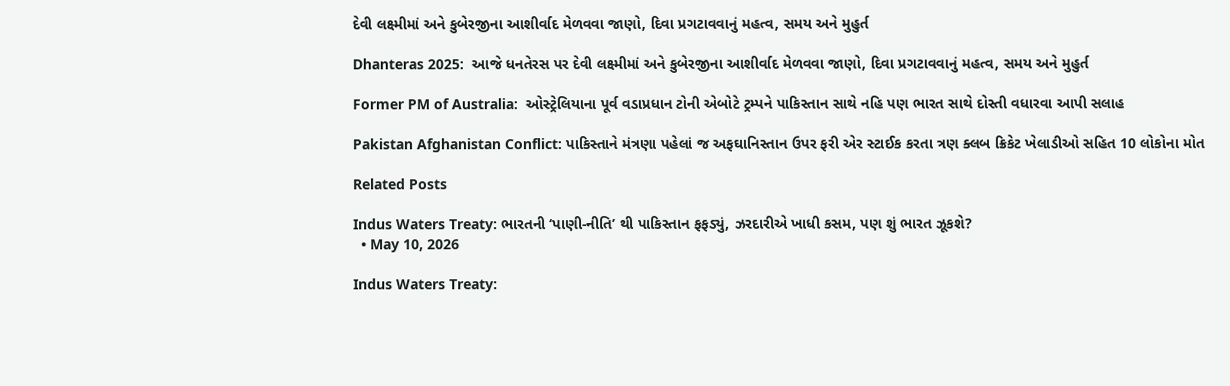દેવી લક્ષ્મીમાં અને કુબેરજીના આશીર્વાદ મેળવવા જાણો, દિવા પ્રગટાવવાનું મહત્વ, સમય અને મુહુર્ત

Dhanteras 2025:  આજે ધનતેરસ પર દેવી લક્ષ્મીમાં અને કુબેરજીના આશીર્વાદ મેળવવા જાણો, દિવા પ્રગટાવવાનું મહત્વ, સમય અને મુહુર્ત

Former PM of Australia:  ઓસ્ટ્રેલિયાના પૂર્વ વડાપ્રધાન ટોની એબોટે ટ્રમ્પને પાકિસ્તાન સાથે નહિ પણ ભારત સાથે દોસ્તી વધારવા આપી સલાહ

Pakistan Afghanistan Conflict: પાકિસ્તાને મંત્રણા પહેલાં જ અફઘાનિસ્તાન ઉપર ફરી એર સ્ટાઈક કરતા ત્રણ ક્લબ ક્રિકેટ ખેલાડીઓ સહિત 10 લોકોના મોત

Related Posts

Indus Waters Treaty: ભારતની ‘પાણી-નીતિ’ થી પાકિસ્તાન ફફડ્યું, ઝરદારીએ ખાધી કસમ, પણ શું ભારત ઝૂકશે?
  • May 10, 2026

Indus Waters Treaty: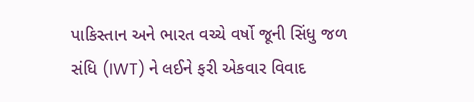પાકિસ્તાન અને ભારત વચ્ચે વર્ષો જૂની સિંધુ જળ સંધિ (IWT) ને લઈને ફરી એકવાર વિવાદ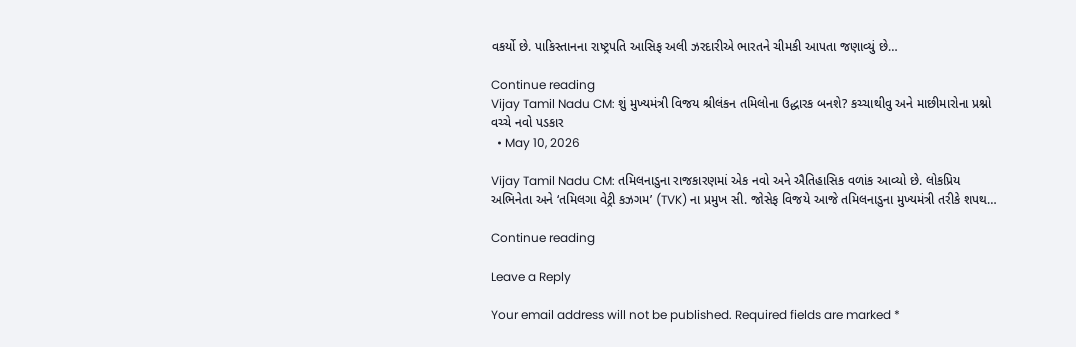વકર્યો છે. પાકિસ્તાનના રાષ્ટ્રપતિ આસિફ અલી ઝરદારીએ ભારતને ચીમકી આપતા જણાવ્યું છે…

Continue reading
Vijay Tamil Nadu CM: શું મુખ્યમંત્રી વિજય શ્રીલંકન તમિલોના ઉદ્ધારક બનશે? કચ્ચાથીવુ અને માછીમારોના પ્રશ્નો વચ્ચે નવો પડકાર
  • May 10, 2026

Vijay Tamil Nadu CM: તમિલનાડુના રાજકારણમાં એક નવો અને ઐતિહાસિક વળાંક આવ્યો છે. લોકપ્રિય અભિનેતા અને ‘તમિલગા વેટ્રી કઝગમ’ (TVK) ના પ્રમુખ સી. જોસેફ વિજયે આજે તમિલનાડુના મુખ્યમંત્રી તરીકે શપથ…

Continue reading

Leave a Reply

Your email address will not be published. Required fields are marked *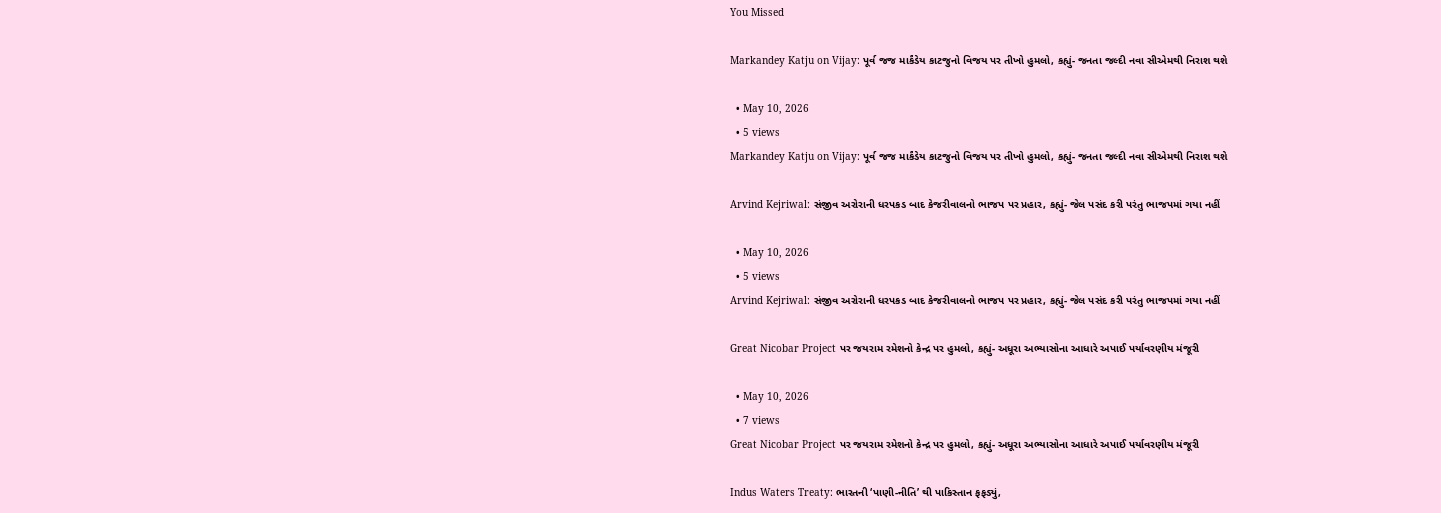You Missed

Markandey Katju on Vijay: પૂર્વ જજ માર્કંડેય કાટજુનો વિજય પર તીખો હુમલો, કહ્યું- જનતા જલ્દી નવા સીએમથી નિરાશ થશે

  • May 10, 2026
  • 5 views
Markandey Katju on Vijay: પૂર્વ જજ માર્કંડેય કાટજુનો વિજય પર તીખો હુમલો, કહ્યું- જનતા જલ્દી નવા સીએમથી નિરાશ થશે

Arvind Kejriwal: સંજીવ અરોરાની ધરપકડ બાદ કેજરીવાલનો ભાજપ પર પ્રહાર, કહ્યું- જેલ પસંદ કરી પરંતુ ભાજપમાં ગયા નહીં

  • May 10, 2026
  • 5 views
Arvind Kejriwal: સંજીવ અરોરાની ધરપકડ બાદ કેજરીવાલનો ભાજપ પર પ્રહાર, કહ્યું- જેલ પસંદ કરી પરંતુ ભાજપમાં ગયા નહીં

Great Nicobar Project પર જયરામ રમેશનો કેન્દ્ર પર હુમલો, કહ્યું- અધૂરા અભ્યાસોના આધારે અપાઈ પર્યાવરણીય મંજૂરી

  • May 10, 2026
  • 7 views
Great Nicobar Project પર જયરામ રમેશનો કેન્દ્ર પર હુમલો, કહ્યું- અધૂરા અભ્યાસોના આધારે અપાઈ પર્યાવરણીય મંજૂરી

Indus Waters Treaty: ભારતની ‘પાણી-નીતિ’ થી પાકિસ્તાન ફફડ્યું,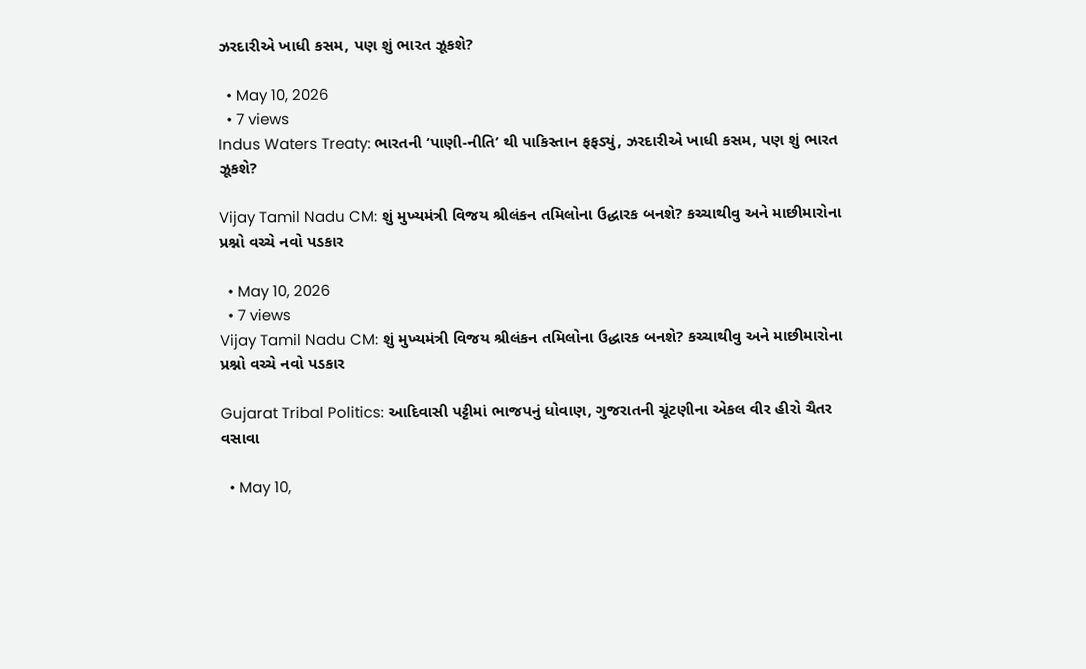ઝરદારીએ ખાધી કસમ, પણ શું ભારત ઝૂકશે?

  • May 10, 2026
  • 7 views
Indus Waters Treaty: ભારતની ‘પાણી-નીતિ’ થી પાકિસ્તાન ફફડ્યું, ઝરદારીએ ખાધી કસમ, પણ શું ભારત ઝૂકશે?

Vijay Tamil Nadu CM: શું મુખ્યમંત્રી વિજય શ્રીલંકન તમિલોના ઉદ્ધારક બનશે? કચ્ચાથીવુ અને માછીમારોના પ્રશ્નો વચ્ચે નવો પડકાર

  • May 10, 2026
  • 7 views
Vijay Tamil Nadu CM: શું મુખ્યમંત્રી વિજય શ્રીલંકન તમિલોના ઉદ્ધારક બનશે? કચ્ચાથીવુ અને માછીમારોના પ્રશ્નો વચ્ચે નવો પડકાર

Gujarat Tribal Politics: આદિવાસી પટ્ટીમાં ભાજપનું ધોવાણ, ગુજરાતની ચૂંટણીના એકલ વીર હીરો ચૈતર વસાવા

  • May 10,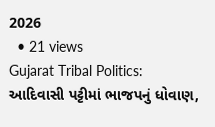2026
  • 21 views
Gujarat Tribal Politics: આદિવાસી પટ્ટીમાં ભાજપનું ધોવાણ,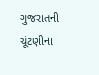ગુજરાતની ચૂંટણીના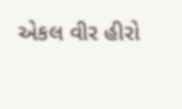એકલ વીર હીરો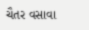ચૈતર વસાવા